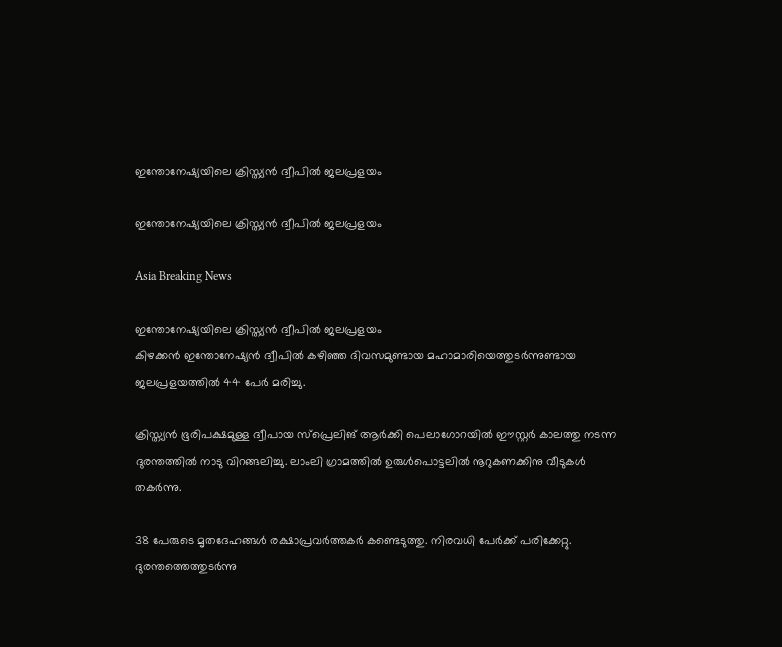ഇന്തോനേഷ്യയിലെ ക്രിസ്ത്യന്‍ ദ്വീപില്‍ ജലപ്രളയം

ഇന്തോനേഷ്യയിലെ ക്രിസ്ത്യന്‍ ദ്വീപില്‍ ജലപ്രളയം

Asia Breaking News

ഇന്തോനേഷ്യയിലെ ക്രിസ്ത്യന്‍ ദ്വീപില്‍ ജലപ്രളയം
കിഴക്കന്‍ ഇന്തോനേഷ്യന്‍ ദ്വീപില്‍ കഴിഞ്ഞ ദിവസമുണ്ടായ മഹാമാരിയെത്തുടര്‍ന്നുണ്ടായ ജലപ്രളയത്തില്‍ 44 പേര്‍ മരിച്ചു.

ക്രിസ്ത്യന്‍ ഭൂരിപക്ഷമുള്ള ദ്വീപായ സ്പ്രെലിങ് ആര്‍ക്കി പെലാഗോറയില്‍ ഈസ്റ്റര്‍ കാലത്തു നടന്ന ദുരന്തത്തില്‍ നാടു വിറങ്ങലിച്ചു. ലാംലി ഗ്രാമത്തില്‍ ഉരുള്‍പൊട്ടലില്‍ നൂറുകണക്കിനു വീടുകള്‍ തകര്‍ന്നു.

38 പേരുടെ മൃതദേഹങ്ങള്‍ രക്ഷാപ്രവര്‍ത്തകര്‍ കണ്ടെടുത്തു. നിരവധി പേര്‍ക്ക് പരിക്കേറ്റു.
ദുരന്തത്തെത്തുടര്‍ന്നു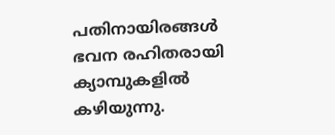പതിനായിരങ്ങള്‍ ഭവന രഹിതരായി ക്യാമ്പുകളില്‍ കഴിയുന്നു.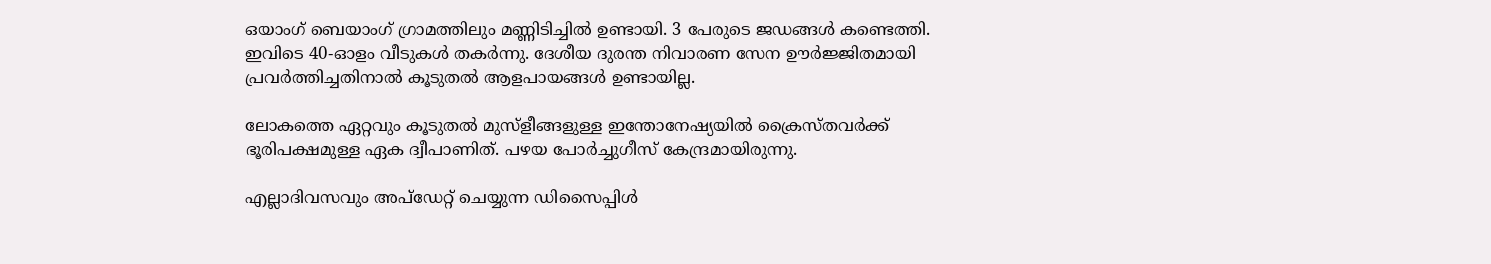ഒയാംഗ് ബെയാംഗ് ഗ്രാമത്തിലും മണ്ണിടിച്ചില്‍ ഉണ്ടായി. 3 പേരുടെ ജഡങ്ങള്‍ കണ്ടെത്തി. ഇവിടെ 40-ഓളം വീടുകള്‍ തകര്‍ന്നു. ദേശീയ ദുരന്ത നിവാരണ സേന ഊര്‍ജ്ജിതമായി പ്രവര്‍ത്തിച്ചതിനാല്‍ കൂടുതല്‍ ആളപായങ്ങള്‍ ഉണ്ടായില്ല.

ലോകത്തെ ഏറ്റവും കൂടുതല്‍ മുസ്ളീങ്ങളുള്ള ഇന്തോനേഷ്യയില്‍ ക്രൈസ്തവര്‍ക്ക് ഭൂരിപക്ഷമുള്ള ഏക ദ്വീപാണിത്. പഴയ പോര്‍ച്ചുഗീസ് കേന്ദ്രമായിരുന്നു.

എല്ലാദിവസവും അപ്ഡേറ്റ് ചെയ്യുന്ന ഡിസൈപ്പിൾ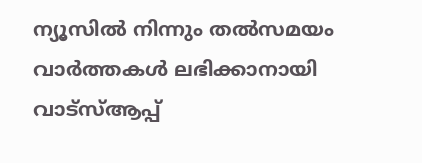ന്യൂസിൽ നിന്നും തൽസമയം വാർത്തകൾ ലഭിക്കാനായി വാട്സ്ആപ്പ്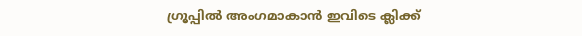ഗ്രൂപ്പിൽ അംഗമാകാൻ ഇവിടെ ക്ലിക്ക്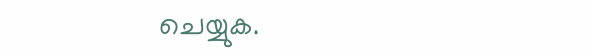ചെയ്യുക.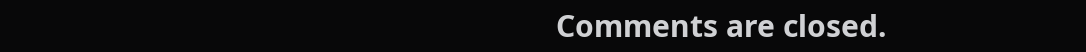Comments are closed.